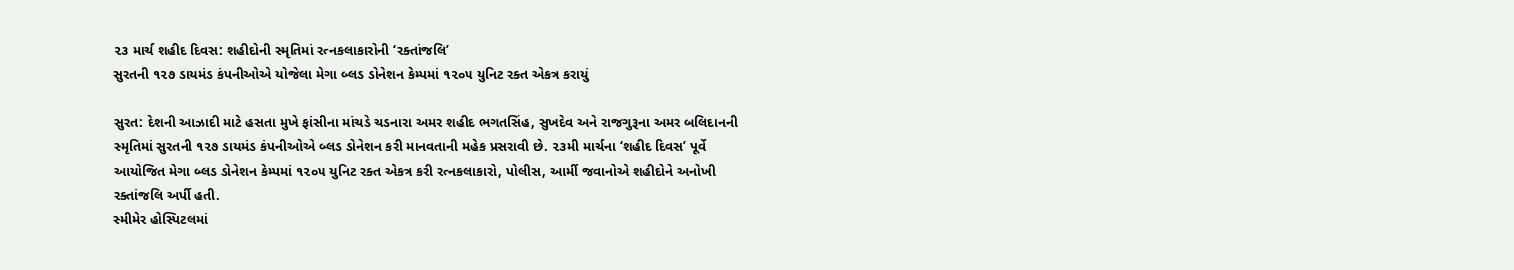૨૩ માર્ચ શહીદ દિવસ: શહીદોની સ્મૃતિમાં રત્નકલાકારોની ‘રક્તાંજલિ’
સુરતની ૧૨૭ ડાયમંડ કંપનીઓએ યોજેલા મેગા બ્લડ ડોનેશન કેમ્પમાં ૧૨૦૫ યુનિટ રક્ત એકત્ર કરાયું

સુરત: દેશની આઝાદી માટે હસતા મુખે ફાંસીના માંચડે ચડનારા અમર શહીદ ભગતસિંહ, સુખદેવ અને રાજગુરૂના અમર બલિદાનની સ્મૃતિમાં સુરતની ૧૨૭ ડાયમંડ કંપનીઓએ બ્લડ ડોનેશન કરી માનવતાની મહેક પ્રસરાવી છે. ૨૩મી માર્ચના ‘શહીદ દિવસ’ પૂર્વે આયોજિત મેગા બ્લડ ડોનેશન કેમ્પમાં ૧૨૦૫ યુનિટ રક્ત એકત્ર કરી રત્નકલાકારો, પોલીસ, આર્મી જવાનોએ શહીદોને અનોખી રક્તાંજલિ અર્પી હતી.
સ્મીમેર હોસ્પિટલમાં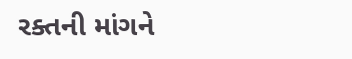રક્તની માંગને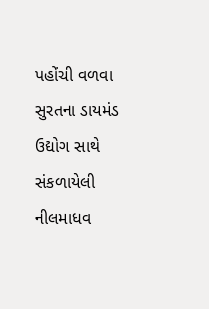પહોંચી વળવા સુરતના ડાયમંડ ઉદ્યોગ સાથે સંકળાયેલી નીલમાધવ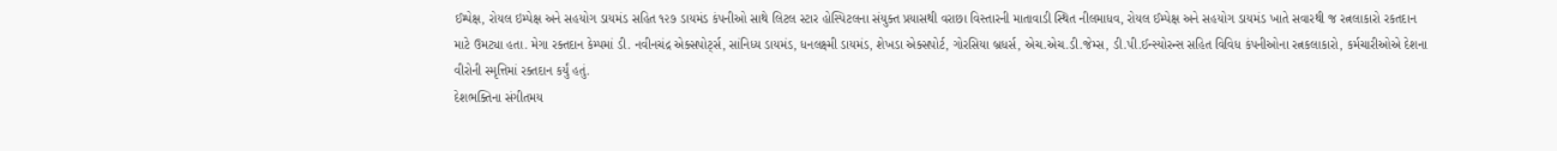ઈમ્પેક્ષ, રોયલ ઇમ્પેક્ષ અને સહયોગ ડાયમંડ સહિત ૧૨૭ ડાયમંડ કંપનીઓ સાથે લિટલ સ્ટાર હોસ્પિટલના સંયુક્ત પ્રયાસથી વરાછા વિસ્તારની માતાવાડી સ્થિત નીલમાધવ, રોયલ ઈમ્પેક્ષ અને સહયોગ ડાયમંડ ખાતે સવારથી જ રત્નલાકારો રકતદાન માટે ઉમટ્યા હતા. મેગા રક્તદાન કેમ્પમાં ડી. નવીનચંદ્ર એક્સપોર્ટ્સ, સાંનિધ્ય ડાયમંડ, ધનલક્ષ્મી ડાયમંડ, શેખડા એક્સપોર્ટ, ગોરસિયા બ્રધર્સ, એચ.એચ.ડી.જેમ્સ, ડી.પી.ઈન્સ્યોરન્સ સહિત વિવિધ કંપનીઓના રત્નકલાકારો, કર્મચારીઓએ દેશના વીરોની સ્મૃત્તિમાં રક્તદાન કર્યું હતું.
દેશભક્તિના સંગીતમય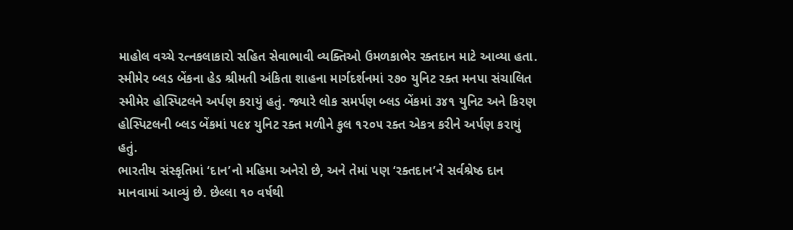માહોલ વચ્ચે રત્નકલાકારો સહિત સેવાભાવી વ્યક્તિઓ ઉમળકાભેર રક્તદાન માટે આવ્યા હતા. સ્મીમેર બ્લડ બેંકના હેડ શ્રીમતી અંકિતા શાહના માર્ગદર્શનમાં ૨૭૦ યુનિટ રક્ત મનપા સંચાલિત સ્મીમેર હોસ્પિટલને અર્પણ કરાયું હતું. જ્યારે લોક સમર્પણ બ્લડ બેંકમાં ૩૪૧ યુનિટ અને કિરણ હોસ્પિટલની બ્લડ બેંકમાં ૫૯૪ યુનિટ રક્ત મળીને કુલ ૧૨૦૫ રક્ત એકત્ર કરીને અર્પણ કરાયું હતું.
ભારતીય સંસ્કૃતિમાં ‘દાન’નો મહિમા અનેરો છે, અને તેમાં પણ ‘રક્તદાન’ને સર્વશ્રેષ્ઠ દાન માનવામાં આવ્યું છે. છેલ્લા ૧૦ વર્ષથી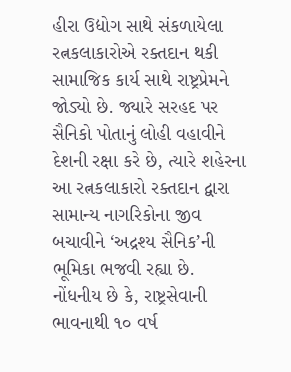હીરા ઉદ્યોગ સાથે સંકળાયેલા રત્નકલાકારોએ રક્તદાન થકી સામાજિક કાર્ય સાથે રાષ્ટ્રપ્રેમને જોડ્યો છે. જ્યારે સરહદ પર સૈનિકો પોતાનું લોહી વહાવીને દેશની રક્ષા કરે છે, ત્યારે શહેરના આ રત્નકલાકારો રક્તદાન દ્વારા સામાન્ય નાગરિકોના જીવ બચાવીને ‘અદ્રશ્ય સૈનિક’ની ભૂમિકા ભજવી રહ્યા છે.
નોંધનીય છે કે, રાષ્ટ્રસેવાની ભાવનાથી ૧૦ વર્ષ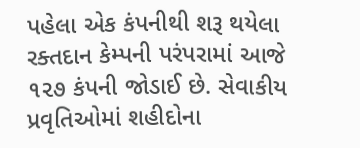પહેલા એક કંપનીથી શરૂ થયેલા રક્તદાન કેમ્પની પરંપરામાં આજે ૧૨૭ કંપની જોડાઈ છે. સેવાકીય પ્રવૃતિઓમાં શહીદોના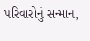પરિવારોનું સન્માન,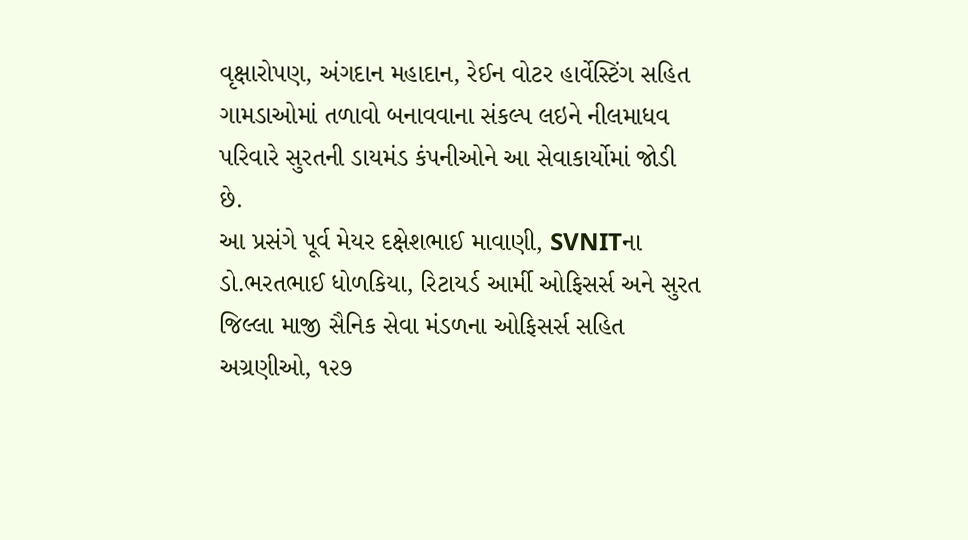વૃક્ષારોપણ, અંગદાન મહાદાન, રેઈન વોટર હાર્વેસ્ટિંગ સહિત ગામડાઓમાં તળાવો બનાવવાના સંકલ્પ લઇને નીલમાધવ પરિવારે સુરતની ડાયમંડ કંપનીઓને આ સેવાકાર્યોમાં જોડી છે.
આ પ્રસંગે પૂર્વ મેયર દક્ષેશભાઈ માવાણી, SVNITના ડો.ભરતભાઈ ધોળકિયા, રિટાયર્ડ આર્મી ઓફિસર્સ અને સુરત જિલ્લા માજી સૈનિક સેવા મંડળના ઓફિસર્સ સહિત અગ્રણીઓ, ૧૨૭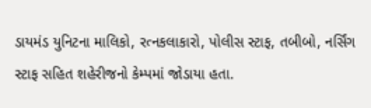ડાયમંડ યુનિટના માલિકો, રત્નકલાકારો, પોલીસ સ્ટાફ, તબીબો, નર્સિંગ સ્ટાફ સહિત શહેરીજનો કેમ્પમાં જોડાયા હતા.